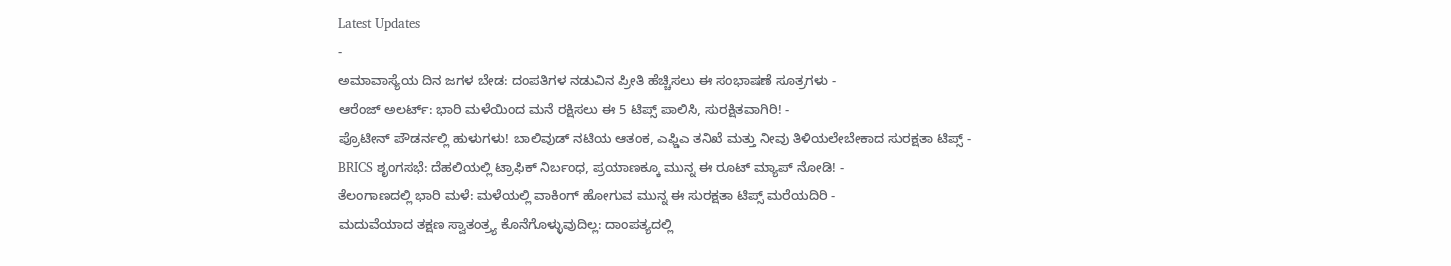Latest Updates
-
ಅಮಾವಾಸ್ಯೆಯ ದಿನ ಜಗಳ ಬೇಡ: ದಂಪತಿಗಳ ನಡುವಿನ ಪ್ರೀತಿ ಹೆಚ್ಚಿಸಲು ಈ ಸಂಭಾಷಣೆ ಸೂತ್ರಗಳು -
ಆರೆಂಜ್ ಅಲರ್ಟ್: ಭಾರಿ ಮಳೆಯಿಂದ ಮನೆ ರಕ್ಷಿಸಲು ಈ 5 ಟಿಪ್ಸ್ ಪಾಲಿಸಿ, ಸುರಕ್ಷಿತವಾಗಿರಿ! -
ಪ್ರೊಟೀನ್ ಪೌಡರ್ನಲ್ಲಿ ಹುಳುಗಳು! ಬಾಲಿವುಡ್ ನಟಿಯ ಆತಂಕ, ಎಫ್ಡಿಎ ತನಿಖೆ ಮತ್ತು ನೀವು ತಿಳಿಯಲೇಬೇಕಾದ ಸುರಕ್ಷತಾ ಟಿಪ್ಸ್ -
BRICS ಶೃಂಗಸಭೆ: ದೆಹಲಿಯಲ್ಲಿ ಟ್ರಾಫಿಕ್ ನಿರ್ಬಂಧ, ಪ್ರಯಾಣಕ್ಕೂ ಮುನ್ನ ಈ ರೂಟ್ ಮ್ಯಾಪ್ ನೋಡಿ! -
ತೆಲಂಗಾಣದಲ್ಲಿ ಭಾರಿ ಮಳೆ: ಮಳೆಯಲ್ಲಿ ವಾಕಿಂಗ್ ಹೋಗುವ ಮುನ್ನ ಈ ಸುರಕ್ಷತಾ ಟಿಪ್ಸ್ ಮರೆಯದಿರಿ -
ಮದುವೆಯಾದ ತಕ್ಷಣ ಸ್ವಾತಂತ್ರ್ಯ ಕೊನೆಗೊಳ್ಳುವುದಿಲ್ಲ: ದಾಂಪತ್ಯದಲ್ಲಿ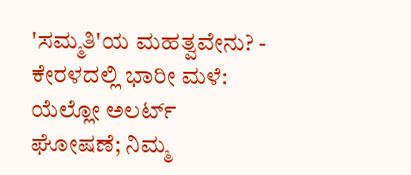'ಸಮ್ಮತಿ'ಯ ಮಹತ್ವವೇನು? -
ಕೇರಳದಲ್ಲಿ ಭಾರೀ ಮಳೆ: ಯೆಲ್ಲೋ ಅಲರ್ಟ್ ಘೋಷಣೆ; ನಿಮ್ಮ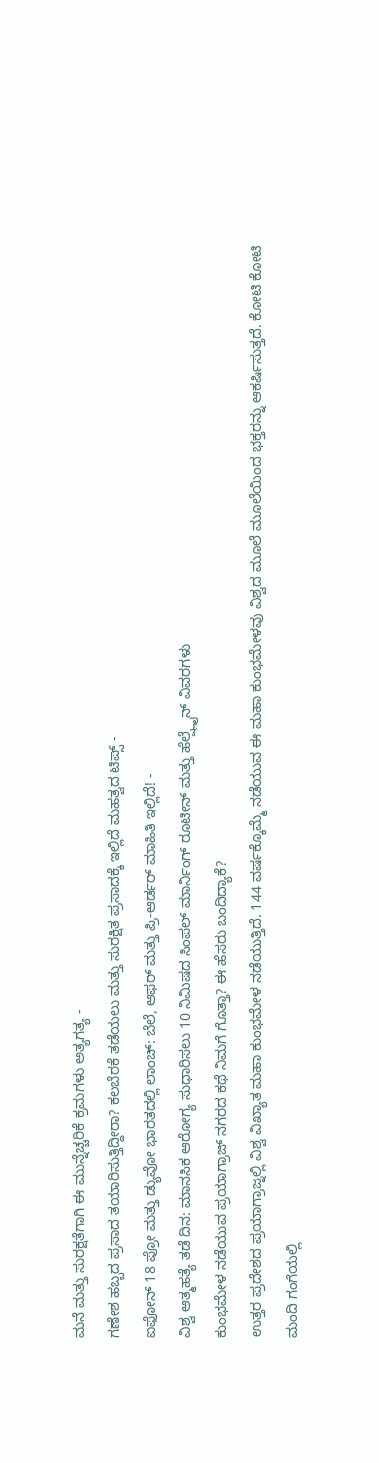ಮನೆ ಮತ್ತು ಸುರಕ್ಷತೆಗಾಗಿ ಈ ಮುನ್ನೆಚ್ಚರಿಕೆ ಕ್ರಮಗಳು ಅತ್ಯಗತ್ಯ -
ಗಣೇಶ ಹಬ್ಬದ ಪ್ರಸಾದ ತಯಾರಿಸುತ್ತಿದ್ದೀರಾ? ಕಲಬೆರಕೆ ತಡೆಯಲು ಮತ್ತು ಸುರಕ್ಷಿತ ಪ್ರಸಾದಕ್ಕೆ ಇಲ್ಲಿದೆ ಮಹತ್ವದ ಟಿಪ್ಸ್ -
ಐಫೋನ್ 18 ಪ್ರೋ ಮತ್ತು ಡ್ಯುವೋ ಭಾರತದಲ್ಲಿ ಲಾಂಚ್: ಬೆಲೆ, ಆಫರ್ ಮತ್ತು ಪ್ರಿ-ಆರ್ಡರ್ ಮಾಹಿತಿ ಇಲ್ಲಿದೆ! -
ವಿಶ್ವ ಆತ್ಮಹತ್ಯೆ ತಡೆ ದಿನ: ಮಾನಸಿಕ ಆರೋಗ್ಯ ಸುಧಾರಿಸಲು 10 ನಿಮಿಷದ ಸಿಂಪಲ್ ಮಾರ್ನಿಂಗ್ ರೂಟೀನ್ ಮತ್ತು ಹೆಲ್ಪ್ಲೈನ್ ವಿವರಗಳು
ಕುಂಭಮೇಳ ನಡೆಯುವ ಪ್ರಯಾಗ್ರಾಜ್ ನಗರದ ಕಥೆ ನಿಮಗೆ ಗೊತ್ತಾ? ಈ ಹೆಸರು ಬಂದಿದ್ಯಾಕೆ?
ಉತ್ತರ ಪ್ರದೇಶದ ಪ್ರಯಾಗ್ರಾಜ್ನಲ್ಲಿ ವಿಶ್ವ ವಿಖ್ಯಾತ ಮಹಾ ಕುಂಭಮೇಳ ನಡೆಯುತ್ತಿದೆ. 144 ವರ್ಷಕ್ಕೊಮ್ಮೆ ನಡೆಯುವ ಈ ಮಹಾ ಕುಂಭಮೇಳವು ವಿಶ್ವದ ಮೂಲೆ ಮೂಲೆಯಿಂದ ಭಕ್ತರನ್ನು ಆಕರ್ಷಿಸುತ್ತದೆ. ಕೋಟಿ ಕೋಟಿ ಮಂದಿ ಗಂಗೆಯಲ್ಲಿ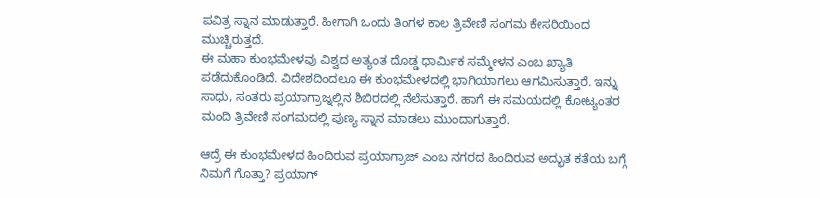ಪವಿತ್ರ ಸ್ನಾನ ಮಾಡುತ್ತಾರೆ. ಹೀಗಾಗಿ ಒಂದು ತಿಂಗಳ ಕಾಲ ತ್ರಿವೇಣಿ ಸಂಗಮ ಕೇಸರಿಯಿಂದ ಮುಚ್ಚಿರುತ್ತದೆ.
ಈ ಮಹಾ ಕುಂಭಮೇಳವು ವಿಶ್ವದ ಅತ್ಯಂತ ದೊಡ್ಡ ಧಾರ್ಮಿಕ ಸಮ್ಮೇಳನ ಎಂಬ ಖ್ಯಾತಿ ಪಡೆದುಕೊಂಡಿದೆ. ವಿದೇಶದಿಂದಲೂ ಈ ಕುಂಭಮೇಳದಲ್ಲಿ ಭಾಗಿಯಾಗಲು ಆಗಮಿಸುತ್ತಾರೆ. ಇನ್ನು ಸಾಧು, ಸಂತರು ಪ್ರಯಾಗ್ರಾಜ್ನಲ್ಲಿನ ಶಿಬಿರದಲ್ಲಿ ನೆಲೆಸುತ್ತಾರೆ. ಹಾಗೆ ಈ ಸಮಯದಲ್ಲಿ ಕೋಟ್ಯಂತರ ಮಂದಿ ತ್ರಿವೇಣಿ ಸಂಗಮದಲ್ಲಿ ಪುಣ್ಯ ಸ್ನಾನ ಮಾಡಲು ಮುಂದಾಗುತ್ತಾರೆ.

ಆದ್ರೆ ಈ ಕುಂಭಮೇಳದ ಹಿಂದಿರುವ ಪ್ರಯಾಗ್ರಾಜ್ ಎಂಬ ನಗರದ ಹಿಂದಿರುವ ಅದ್ಭುತ ಕತೆಯ ಬಗ್ಗೆ ನಿಮಗೆ ಗೊತ್ತಾ? ಪ್ರಯಾಗ್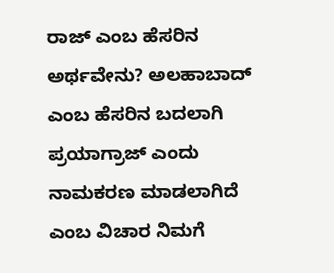ರಾಜ್ ಎಂಬ ಹೆಸರಿನ ಅರ್ಥವೇನು? ಅಲಹಾಬಾದ್ ಎಂಬ ಹೆಸರಿನ ಬದಲಾಗಿ ಪ್ರಯಾಗ್ರಾಜ್ ಎಂದು ನಾಮಕರಣ ಮಾಡಲಾಗಿದೆ ಎಂಬ ವಿಚಾರ ನಿಮಗೆ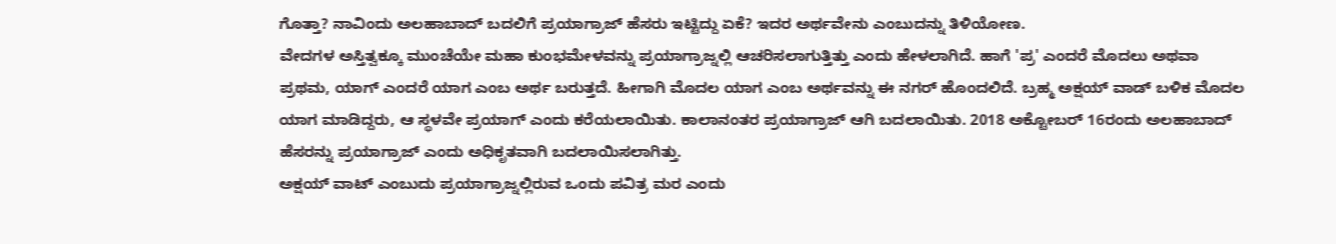ಗೊತ್ತಾ? ನಾವಿಂದು ಅಲಹಾಬಾದ್ ಬದಲಿಗೆ ಪ್ರಯಾಗ್ರಾಜ್ ಹೆಸರು ಇಟ್ಟಿದ್ದು ಏಕೆ? ಇದರ ಅರ್ಥವೇನು ಎಂಬುದನ್ನು ತಿಳಿಯೋಣ.
ವೇದಗಳ ಅಸ್ತಿತ್ವಕ್ಕೂ ಮುಂಚೆಯೇ ಮಹಾ ಕುಂಭಮೇಳವನ್ನು ಪ್ರಯಾಗ್ರಾಜ್ನಲ್ಲಿ ಆಚರಿಸಲಾಗುತ್ತಿತ್ತು ಎಂದು ಹೇಳಲಾಗಿದೆ. ಹಾಗೆ 'ಪ್ರ' ಎಂದರೆ ಮೊದಲು ಅಥವಾ ಪ್ರಥಮ, ಯಾಗ್ ಎಂದರೆ ಯಾಗ ಎಂಬ ಅರ್ಥ ಬರುತ್ತದೆ. ಹೀಗಾಗಿ ಮೊದಲ ಯಾಗ ಎಂಬ ಅರ್ಥವನ್ನು ಈ ನಗರ್ ಹೊಂದಲಿದೆ. ಬ್ರಹ್ಮ ಅಕ್ಷಯ್ ವಾಡ್ ಬಳಿಕ ಮೊದಲ ಯಾಗ ಮಾಡಿದ್ದರು, ಆ ಸ್ಥಳವೇ ಪ್ರಯಾಗ್ ಎಂದು ಕರೆಯಲಾಯಿತು. ಕಾಲಾನಂತರ ಪ್ರಯಾಗ್ರಾಜ್ ಆಗಿ ಬದಲಾಯಿತು. 2018 ಅಕ್ಟೋಬರ್ 16ರಂದು ಅಲಹಾಬಾದ್ ಹೆಸರನ್ನು ಪ್ರಯಾಗ್ರಾಜ್ ಎಂದು ಅಧಿಕೃತವಾಗಿ ಬದಲಾಯಿಸಲಾಗಿತ್ತು.
ಅಕ್ಷಯ್ ವಾಟ್ ಎಂಬುದು ಪ್ರಯಾಗ್ರಾಜ್ನಲ್ಲಿರುವ ಒಂದು ಪವಿತ್ರ ಮರ ಎಂದು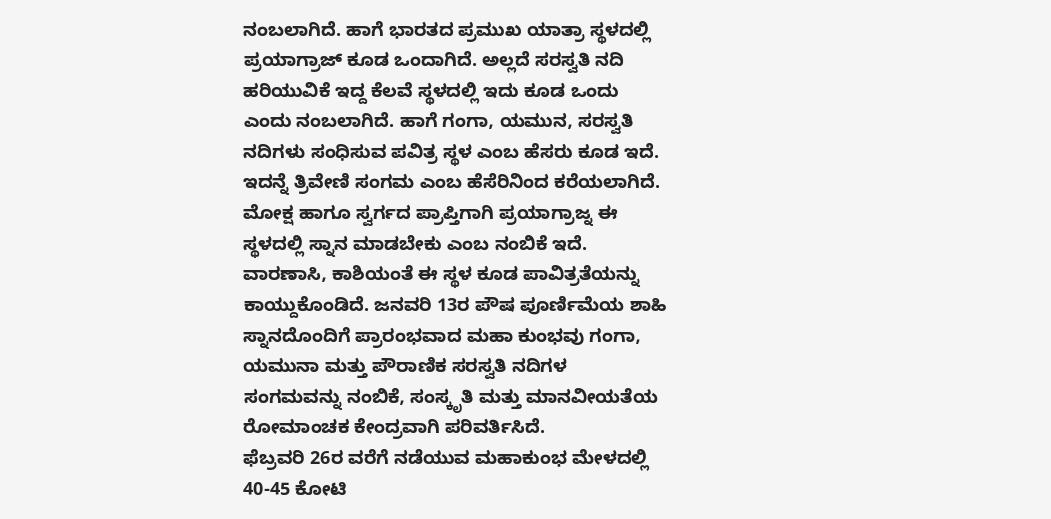ನಂಬಲಾಗಿದೆ. ಹಾಗೆ ಭಾರತದ ಪ್ರಮುಖ ಯಾತ್ರಾ ಸ್ಥಳದಲ್ಲಿ ಪ್ರಯಾಗ್ರಾಜ್ ಕೂಡ ಒಂದಾಗಿದೆ. ಅಲ್ಲದೆ ಸರಸ್ವತಿ ನದಿ ಹರಿಯುವಿಕೆ ಇದ್ದ ಕೆಲವೆ ಸ್ಥಳದಲ್ಲಿ ಇದು ಕೂಡ ಒಂದು ಎಂದು ನಂಬಲಾಗಿದೆ. ಹಾಗೆ ಗಂಗಾ, ಯಮುನ, ಸರಸ್ವತಿ ನದಿಗಳು ಸಂಧಿಸುವ ಪವಿತ್ರ ಸ್ಥಳ ಎಂಬ ಹೆಸರು ಕೂಡ ಇದೆ. ಇದನ್ನೆ ತ್ರಿವೇಣಿ ಸಂಗಮ ಎಂಬ ಹೆಸೆರಿನಿಂದ ಕರೆಯಲಾಗಿದೆ.
ಮೋಕ್ಷ ಹಾಗೂ ಸ್ವರ್ಗದ ಪ್ರಾಪ್ತಿಗಾಗಿ ಪ್ರಯಾಗ್ರಾಜ್ನ ಈ ಸ್ಥಳದಲ್ಲಿ ಸ್ನಾನ ಮಾಡಬೇಕು ಎಂಬ ನಂಬಿಕೆ ಇದೆ. ವಾರಣಾಸಿ, ಕಾಶಿಯಂತೆ ಈ ಸ್ಥಳ ಕೂಡ ಪಾವಿತ್ರತೆಯನ್ನು ಕಾಯ್ದುಕೊಂಡಿದೆ. ಜನವರಿ 13ರ ಪೌಷ ಪೂರ್ಣಿಮೆಯ ಶಾಹಿ ಸ್ನಾನದೊಂದಿಗೆ ಪ್ರಾರಂಭವಾದ ಮಹಾ ಕುಂಭವು ಗಂಗಾ, ಯಮುನಾ ಮತ್ತು ಪೌರಾಣಿಕ ಸರಸ್ವತಿ ನದಿಗಳ ಸಂಗಮವನ್ನು ನಂಬಿಕೆ, ಸಂಸ್ಕೃತಿ ಮತ್ತು ಮಾನವೀಯತೆಯ ರೋಮಾಂಚಕ ಕೇಂದ್ರವಾಗಿ ಪರಿವರ್ತಿಸಿದೆ.
ಫೆಬ್ರವರಿ 26ರ ವರೆಗೆ ನಡೆಯುವ ಮಹಾಕುಂಭ ಮೇಳದಲ್ಲಿ 40-45 ಕೋಟಿ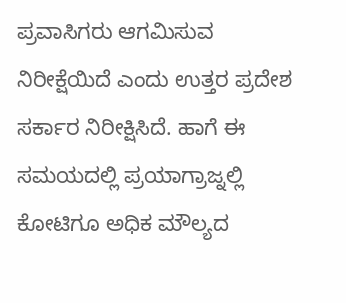ಪ್ರವಾಸಿಗರು ಆಗಮಿಸುವ ನಿರೀಕ್ಷೆಯಿದೆ ಎಂದು ಉತ್ತರ ಪ್ರದೇಶ ಸರ್ಕಾರ ನಿರೀಕ್ಷಿಸಿದೆ. ಹಾಗೆ ಈ ಸಮಯದಲ್ಲಿ ಪ್ರಯಾಗ್ರಾಜ್ನಲ್ಲಿ ಕೋಟಿಗೂ ಅಧಿಕ ಮೌಲ್ಯದ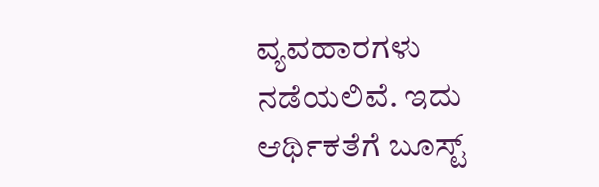ವ್ಯವಹಾರಗಳು ನಡೆಯಲಿವೆ. ಇದು ಆರ್ಥಿಕತೆಗೆ ಬೂಸ್ಟ್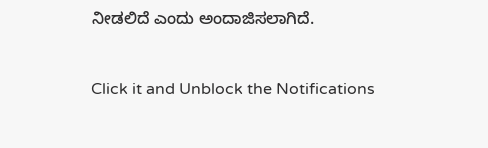ನೀಡಲಿದೆ ಎಂದು ಅಂದಾಜಿಸಲಾಗಿದೆ.



Click it and Unblock the Notifications